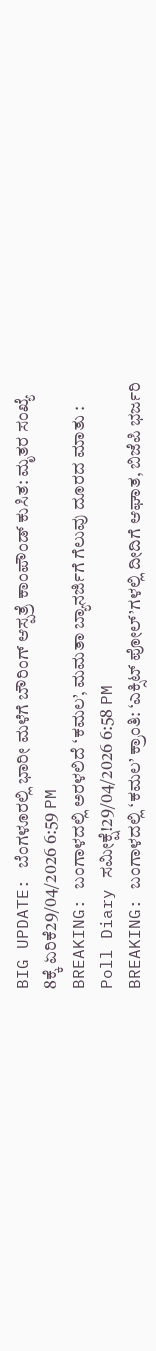BIG UPDATE: ಬೆಂಗಳೂರಲ್ಲಿ ಭಾರೀ ಮಳೆಗೆ ಬೌರಿಂಗ್ ಆಸ್ಪತ್ರೆ ಕಾಂಪೌಂಡ್ ಕುಸಿತ: ಮೃತರ ಸಂಖ್ಯೆ 8ಕ್ಕೆ ಏರಿಕೆ29/04/2026 6:59 PM
BREAKING: ಬಂಗಾಳದಲ್ಲಿ ಅರಳಲಿದೆ ‘ಕಮಲ’, ಮಮತಾ ಬ್ಯಾನರ್ಜಿಗೆ ಗೆಲುವು ದೂರದ ಮಾತು : Poll Diary ಸಮೀಕ್ಷೆ!29/04/2026 6:58 PM
BREAKING: ಬಂಗಾಳದಲ್ಲಿ ‘ಕಮಲ’ ಕ್ರಾಂತಿ: ‘ಎಕ್ಸಿಟ್ ಪೋಲ್’ಗಳಲ್ಲಿ ದೀದಿಗೆ ಆಘಾತ, ಬಿಜೆಪಿ ಭರ್ಜರಿ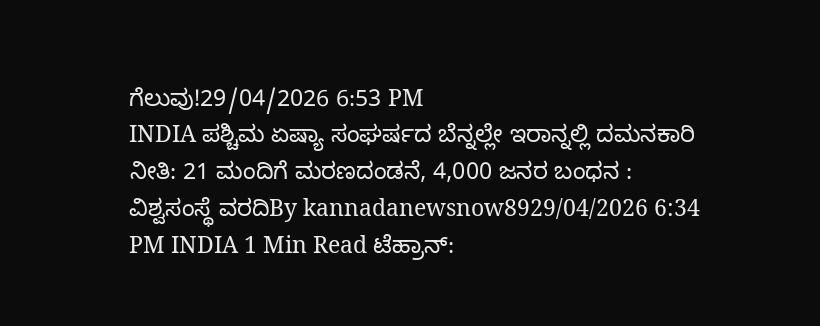ಗೆಲುವು!29/04/2026 6:53 PM
INDIA ಪಶ್ಚಿಮ ಏಷ್ಯಾ ಸಂಘರ್ಷದ ಬೆನ್ನಲ್ಲೇ ಇರಾನ್ನಲ್ಲಿ ದಮನಕಾರಿ ನೀತಿ: 21 ಮಂದಿಗೆ ಮರಣದಂಡನೆ, 4,000 ಜನರ ಬಂಧನ : ವಿಶ್ವಸಂಸ್ಥೆ ವರದಿBy kannadanewsnow8929/04/2026 6:34 PM INDIA 1 Min Read ಟೆಹ್ರಾನ್: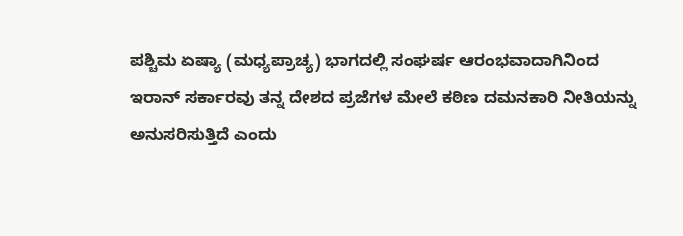ಪಶ್ಚಿಮ ಏಷ್ಯಾ (ಮಧ್ಯಪ್ರಾಚ್ಯ) ಭಾಗದಲ್ಲಿ ಸಂಘರ್ಷ ಆರಂಭವಾದಾಗಿನಿಂದ ಇರಾನ್ ಸರ್ಕಾರವು ತನ್ನ ದೇಶದ ಪ್ರಜೆಗಳ ಮೇಲೆ ಕಠಿಣ ದಮನಕಾರಿ ನೀತಿಯನ್ನು ಅನುಸರಿಸುತ್ತಿದೆ ಎಂದು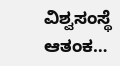ವಿಶ್ವಸಂಸ್ಥೆ ಆತಂಕ…